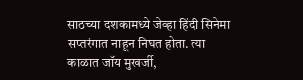साठच्या दशकामध्ये जेव्हा हिंदी सिनेमा सप्तरंगात नाहून निघत होता. त्या काळात जॉय मुखर्जी,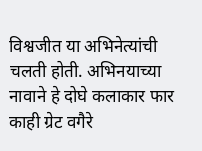विश्वजीत या अभिनेत्यांची चलती होती. अभिनयाच्या नावाने हे दोघे कलाकार फार काही ग्रेट वगैरे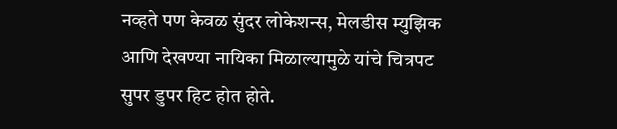नव्हते पण केवळ सुंदर लोकेशन्स, मेलडीस म्युझिक आणि देखण्या नायिका मिळाल्यामुळे यांचे चित्रपट सुपर डुपर हिट होत होते.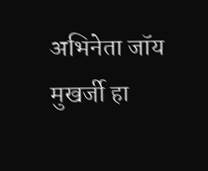अभिनेता जॉय मुखर्जी हा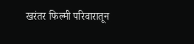खरंतर फिल्मी परिवारातून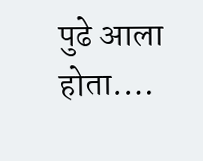पुढे आला होता.…